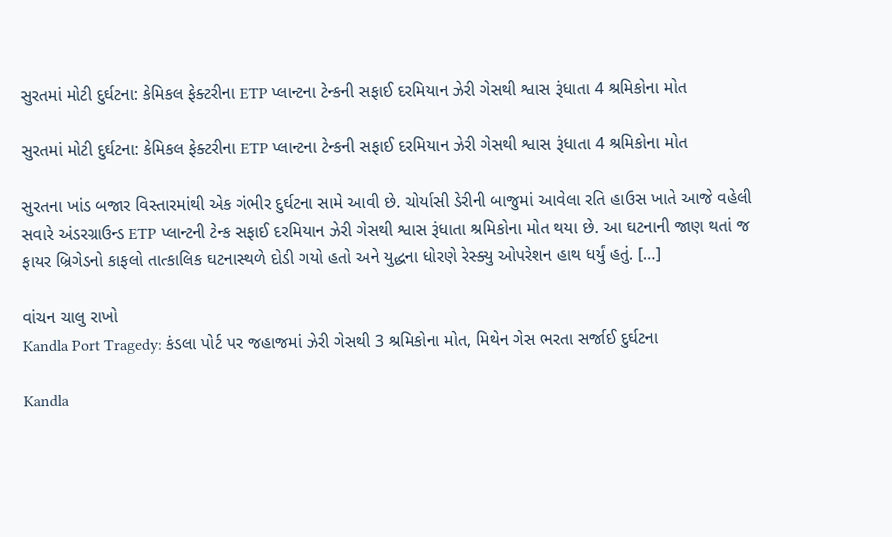સુરતમાં મોટી દુર્ઘટના: કેમિકલ ફેક્ટરીના ETP પ્લાન્ટના ટેન્કની સફાઈ દરમિયાન ઝેરી ગેસથી શ્વાસ રૂંધાતા 4 શ્રમિકોના મોત

સુરતમાં મોટી દુર્ઘટના: કેમિકલ ફેક્ટરીના ETP પ્લાન્ટના ટેન્કની સફાઈ દરમિયાન ઝેરી ગેસથી શ્વાસ રૂંધાતા 4 શ્રમિકોના મોત

સુરતના ખાંડ બજાર વિસ્તારમાંથી એક ગંભીર દુર્ઘટના સામે આવી છે. ચોર્યાસી ડેરીની બાજુમાં આવેલા રતિ હાઉસ ખાતે આજે વહેલી સવારે અંડરગ્રાઉન્ડ ETP પ્લાન્ટની ટેન્ક સફાઈ દરમિયાન ઝેરી ગેસથી શ્વાસ રૂંધાતા શ્રમિકોના મોત થયા છે. આ ઘટનાની જાણ થતાં જ ફાયર બ્રિગેડનો કાફલો તાત્કાલિક ઘટનાસ્થળે દોડી ગયો હતો અને યુદ્ધના ધોરણે રેસ્ક્યુ ઓપરેશન હાથ ધર્યું હતું. […]

વાંચન ચાલુ રાખો
Kandla Port Tragedy: કંડલા પોર્ટ પર જહાજમાં ઝેરી ગેસથી 3 શ્રમિકોના મોત, મિથેન ગેસ ભરતા સર્જાઈ દુર્ઘટના

Kandla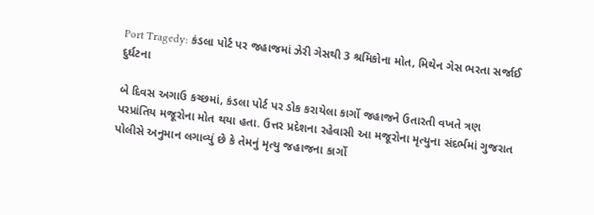Port Tragedy: કંડલા પોર્ટ પર જહાજમાં ઝેરી ગેસથી 3 શ્રમિકોના મોત, મિથેન ગેસ ભરતા સર્જાઈ દુર્ઘટના

બે દિવસ અગાઉ કચ્છમાં, કંડલા પોર્ટ પર ડોક કરાયેલા કાર્ગો જહાજને ઉતારતી વખતે ત્રણ પરપ્રાંતિય મજૂરોના મોત થયા હતા. ઉત્તર પ્રદેશના રહેવાસી આ મજૂરોના મૃત્યુના સંદર્ભમાં ગુજરાત પોલીસે અનુમાન લગાવ્યું છે કે તેમનું મૃત્યુ જહાજના કાર્ગો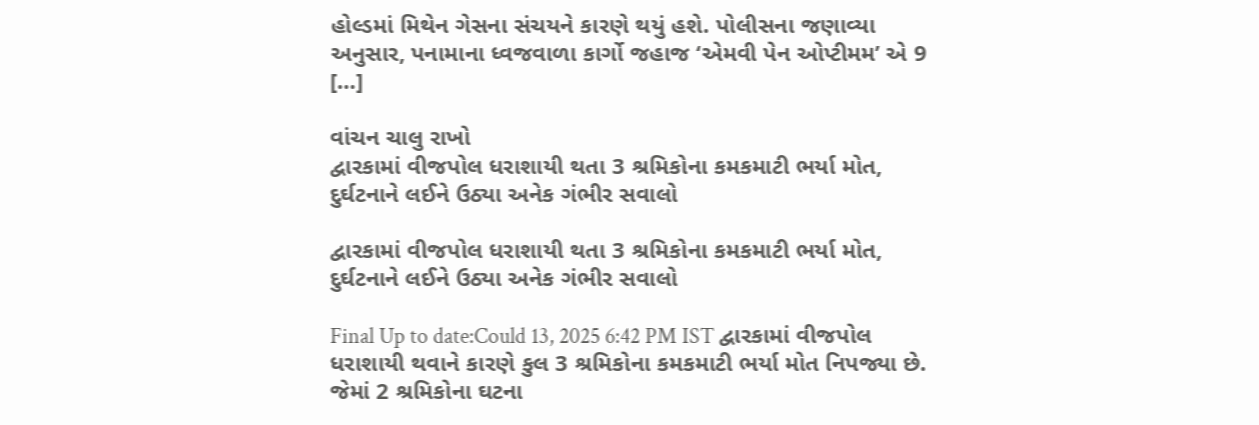હોલ્ડમાં મિથેન ગેસના સંચયને કારણે થયું હશે. પોલીસના જણાવ્યા અનુસાર, પનામાના ધ્વજવાળા કાર્ગો જહાજ ‘એમવી પેન ઓપ્ટીમમ’ એ 9 […]

વાંચન ચાલુ રાખો
દ્વારકામાં વીજપોલ ધરાશાયી થતા 3 શ્રમિકોના કમકમાટી ભર્યા મોત, દુર્ઘટનાને લઈને ઉઠ્યા અનેક ગંભીર સવાલો

દ્વારકામાં વીજપોલ ધરાશાયી થતા 3 શ્રમિકોના કમકમાટી ભર્યા મોત, દુર્ઘટનાને લઈને ઉઠ્યા અનેક ગંભીર સવાલો

Final Up to date:Could 13, 2025 6:42 PM IST દ્વારકામાં વીજપોલ ધરાશાયી થવાને કારણે કુલ 3 શ્રમિકોના કમકમાટી ભર્યા મોત નિપજ્યા છે. જેમાં 2 શ્રમિકોના ઘટના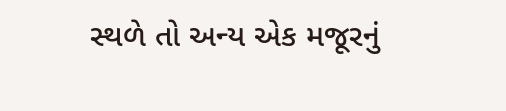સ્થળે તો અન્ય એક મજૂરનું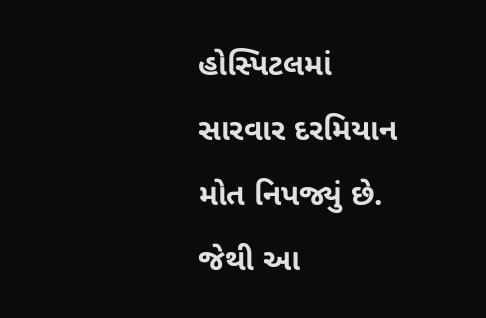હોસ્પિટલમાં સારવાર દરમિયાન મોત નિપજ્યું છે. જેથી આ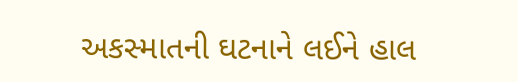અકસ્માતની ઘટનાને લઈને હાલ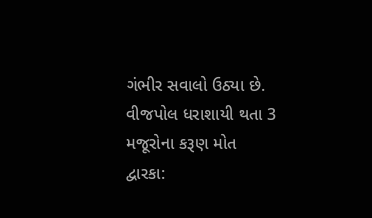ગંભીર સવાલો ઉઠ્યા છે. વીજપોલ ધરાશાયી થતા 3 મજૂરોના કરૂણ મોત દ્વારકા: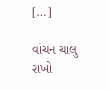[…]

વાંચન ચાલુ રાખો